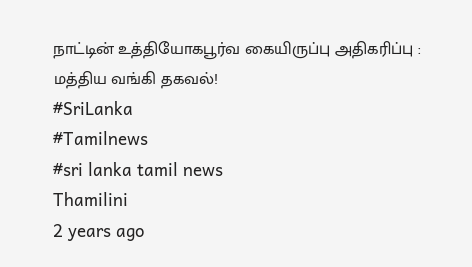நாட்டின் உத்தியோகபூர்வ கையிருப்பு அதிகரிப்பு : மத்திய வங்கி தகவல்!
#SriLanka
#Tamilnews
#sri lanka tamil news
Thamilini
2 years ago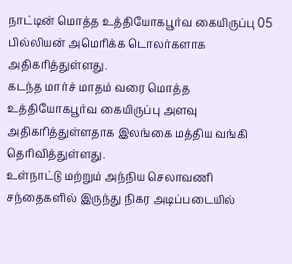நாட்டின் மொத்த உத்தியோகபூர்வ கையிருப்பு 05 பில்லியன் அமெரிக்க டொலர்களாக அதிகரித்துள்ளது.
கடந்த மார்ச் மாதம் வரை மொத்த உத்தியோகபூர்வ கையிருப்பு அளவு அதிகரித்துள்ளதாக இலங்கை மத்திய வங்கி தெரிவித்துள்ளது.
உள்நாட்டு மற்றும் அந்நிய செலாவணி சந்தைகளில் இருந்து நிகர அடிப்படையில்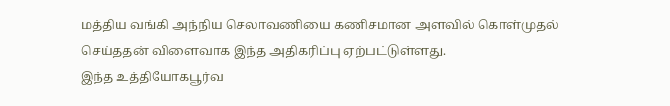மத்திய வங்கி அந்நிய செலாவணியை கணிசமான அளவில் கொள்முதல் செய்ததன் விளைவாக இந்த அதிகரிப்பு ஏற்பட்டுள்ளது.
இந்த உத்தியோகபூர்வ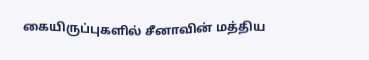கையிருப்புகளில் சீனாவின் மத்திய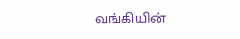வங்கியின்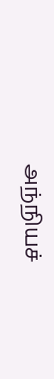அந்நியச்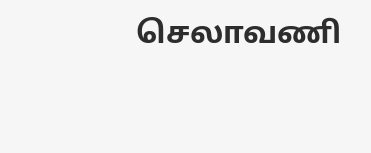செலாவணி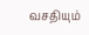வசதியும்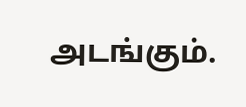அடங்கும்.